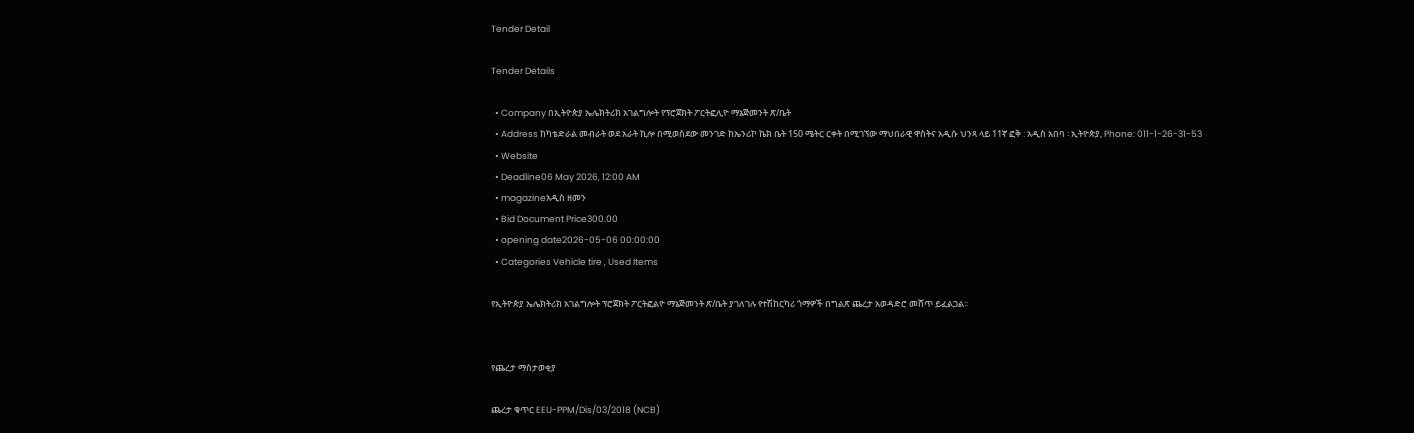Tender Detail

Tender Details

  • Company በኢትዮጵያ ኤሌክትሪክ አገልግሎት የፕሮጀክት ፖርትፎሊዮ ማኔጅመንት ጽ/ቤት
  • Address ከካቴድራል መብራት ወደ አራት ኪሎ በሚወስደው መንገድ ከኤንሪኮ ኬክ ቤት 150 ሜትር ርቀት በሚገኘው ማህበራዊ ዋስትና አዲሱ ህንጻ ላይ 11ኛ ፎቅ : አዲስ አበባ ፡ ኢትዮጵያ, Phone: 011-1-26-31-53
  • Website
  • Deadline06 May 2026, 12:00 AM
  • magazineአዲስ ዘመን
  • Bid Document Price300.00
  • opening date2026-05-06 00:00:00
  • Categories Vehicle tire , Used Items

የኢትዮጵያ ኤሌክትሪክ አገልግሎት ፕሮጀክት ፖርትፎልዮ ማኔጅመንት ጽ/ቤት ያገለገሉ የተሽከርካሪ ጎማዎች በግልጽ ጨረታ አወዳድሮ መሸጥ ይፈልጋል፡፡


የጨረታ ማስታወቂያ

ጨረታ ቁጥር EEU-PPM/Dis/03/2018 (NCB)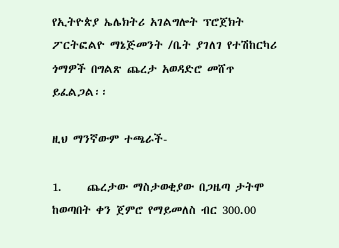የኢትዮጵያ ኤሌክትሪ አገልግሎት ፕሮጀክት ፖርትፎልዮ ማኔጅመንት /ቤት ያገለገ የተሽከርካሪ ጎማዎች በግልጽ ጨረታ አወዳድሮ መሸጥ ይፈልጋል፡፡

ዚህ ማንኛውም ተጫራች-

1.     ጨረታው ማስታወቂያው በጋዜጣ ታትሞ ከወጣበት ቀን ጀምሮ የማይመለስ ብር 300.00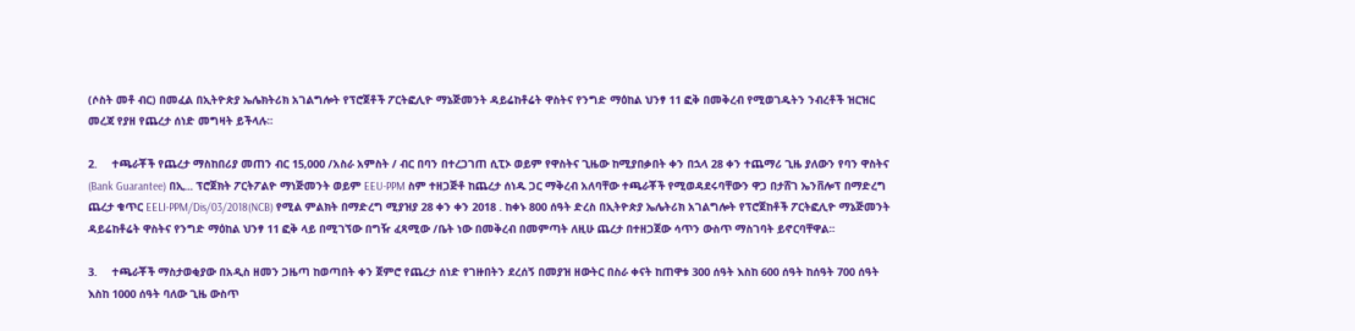(ሶስት መቶ ብር) በመፈል በኢትዮጵያ ኤሌክትሪክ አገልግሎት የፕሮጀቶች ፖርትፎሊዮ ማኔጅመንት ዳይሬከቶሬት ዋስትና የንግድ ማዕከል ህንፃ 11 ፎቅ በመቅረብ የሚወገዱትን ንብረቶች ዝርዝር መረጃ የያዘ የጨረታ ሰነድ መግዛት ይችላሉ፡፡

2.     ተጫራቾች የጨረታ ማስከበሪያ መጠን ብር 15,000 /አስራ አምስት / ብር በባን በተረጋገጠ ሲፒኦ ወይም የዋስትና ጊዜው ከሚያበቃበት ቀን በኋላ 28 ቀን ተጨማሪ ጊዜ ያለውን የባን ዋስትና (Bank Guarantee) በኢ... ፕሮጀክት ፖርትፖልዮ ማነጅመንት ወይም EEU-PPM ስም ተዘጋጅቶ ከጨረታ ሰነዱ ጋር ማቅረብ አለባቸው ተጫራቾች የሚወዳደሩባቸውን ዋጋ በታሸገ ኤንቨሎፕ በማድረግ ጨረታ ቁጥር EELI-PPM/Dis/03/2018(NCB) የሚል ምልክት በማድረግ ሚያዝያ 28 ቀን ቀን 2018 . ከቀኑ 800 ሰዓት ድረስ በኢትዮጵያ ኤሌትሪክ አገልግሎት የፕሮጀከቶች ፖርትፎሊዮ ማኔጅመንት ዳይሬከቶሬት ዋስትና የንግድ ማዕከል ህንፃ 11 ፎቅ ላይ በሚገኘው በግዥ ፈጻሚው /ቤት ነው በመቅረብ በመምጣት ለዚሁ ጨረታ በተዘጋጀው ሳጥን ውስጥ ማስገባት ይኖርባቸዋል፡፡

3.     ተጫራቾች ማስታወቂያው በአዲስ ዘመን ጋዜጣ ከወጣበት ቀን ጀምሮ የጨረታ ሰነድ የገዙበትን ደረሰኝ በመያዝ ዘውትር በስራ ቀናት ከጠዋቱ 300 ሰዓት እስከ 600 ሰዓት ከሰዓት 700 ሰዓት እስከ 1000 ሰዓት ባለው ጊዜ ውስጥ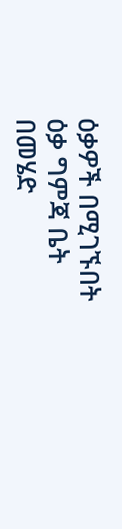ዕቃዎች በሚገኙበት ዕቃ ግምጃ ቤት በመሄድ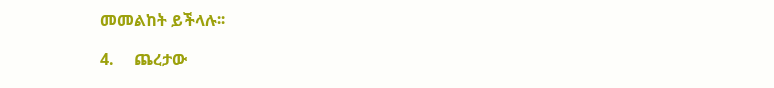መመልከት ይችላሉ፡፡

4.     ጨረታው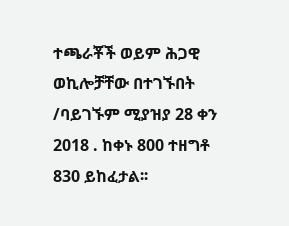ተጫራቾች ወይም ሕጋዊ ወኪሎቻቸው በተገኙበት /ባይገኙም ሚያዝያ 28 ቀን 2018 . ከቀኑ 800 ተዘግቶ 830 ይከፈታል፡፡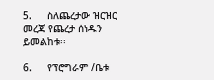5.     ስለጨረታው ዝርዝር መረጃ የጨረታ ሰነዱን ይመልከቱ፡፡

6.     የፕሮግራም /ቤቱ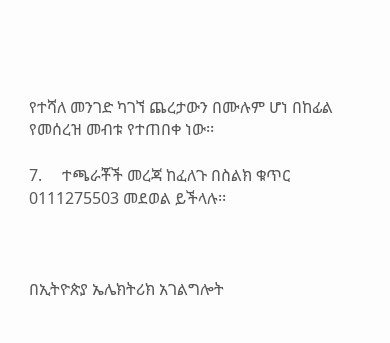የተሻለ መንገድ ካገኘ ጨረታውን በሙሉም ሆነ በከፊል የመሰረዝ መብቱ የተጠበቀ ነው፡፡

7.     ተጫራቾች መረጃ ከፈለጉ በስልክ ቁጥር 0111275503 መደወል ይችላሉ፡፡



በኢትዮጵያ ኤሌክትሪክ አገልግሎት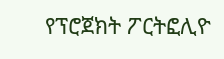የፕሮጀክት ፖርትፎሊዮ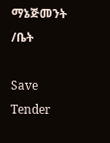ማኔጅመንት /ቤት

Save Tender